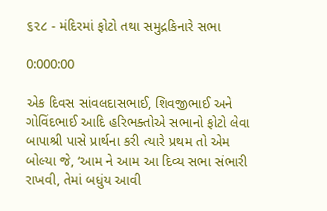૬૨૮ - મંદિરમાં ફોટો તથા સમુદ્રકિનારે સભા

0:000:00

એક દિવસ સાંવલદાસભાઈ, શિવજીભાઈ અને ગોવિંદભાઈ આદિ હરિભક્તોએ સભાનો ફોટો લેવા બાપાશ્રી પાસે પ્રાર્થના કરી ત્યારે પ્રથમ તો એમ બોલ્યા જે, ‘આમ ને આમ આ દિવ્ય સભા સંભારી રાખવી, તેમાં બધુંય આવી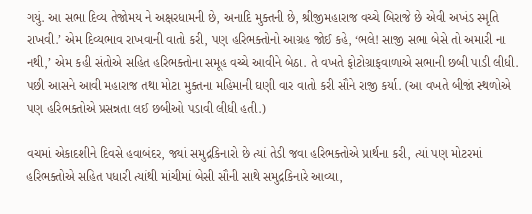ગયું. આ સભા દિવ્ય તેજોમય ને અક્ષરધામની છે, અનાદિ મુક્તની છે, શ્રીજીમહારાજ વચ્ચે બિરાજે છે એવી અખંડ સ્મૃતિ રાખવી.’ એમ દિવ્યભાવ રાખવાની વાતો કરી, પણ હરિભક્તોનો આગ્રહ જોઈ કહે, ‘ભલે! સાજી સભા બેસે તો અમારી ના નથી,’ એમ કહી સંતોએ સહિત હરિભક્તોના સમૂહ વચ્ચે આવીને બેઠા. તે વખતે ફોટોગ્રાફવાળાએ સભાની છબી પાડી લીધી. પછી આસને આવી મહારાજ તથા મોટા મુક્તના મહિમાની ઘણી વાર વાતો કરી સૌને રાજી કર્યા. (આ વખતે બીજાં સ્થળોએ પણ હરિભક્તોએ પ્રસન્નતા લઈ છબીઓ પડાવી લીધી હતી.)

વચમાં એકાદશીને દિવસે હવાબંદર, જ્યાં સમુદ્રકિનારો છે ત્યાં તેડી જવા હરિભક્તોએ પ્રાર્થના કરી, ત્યાં પણ મોટરમાં હરિભક્તોએ સહિત પધારી ત્યાંથી માંચીમાં બેસી સૌની સાથે સમુદ્રકિનારે આવ્યા,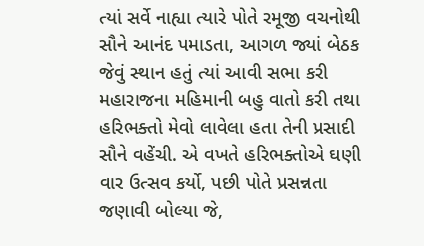ત્યાં સર્વે નાહ્યા ત્યારે પોતે રમૂજી વચનોથી સૌને આનંદ પમાડતા, આગળ જ્યાં બેઠક જેવું સ્થાન હતું ત્યાં આવી સભા કરી મહારાજના મહિમાની બહુ વાતો કરી તથા હરિભક્તો મેવો લાવેલા હતા તેની પ્રસાદી સૌને વહેંચી. એ વખતે હરિભક્તોએ ઘણી વાર ઉત્સવ કર્યો, પછી પોતે પ્રસન્નતા જણાવી બોલ્યા જે,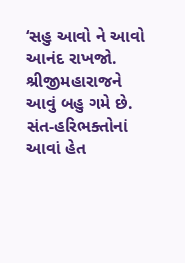‘સહુ આવો ને આવો આનંદ રાખજો. શ્રીજીમહારાજને આવું બહુ ગમે છે. સંત-હરિભક્તોનાં આવાં હેત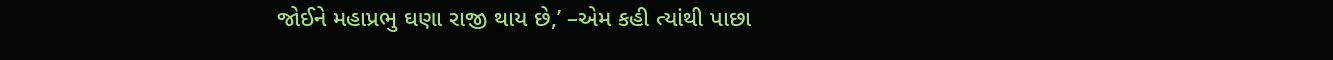જોઈને મહાપ્રભુ ઘણા રાજી થાય છે,’ –એમ કહી ત્યાંથી પાછા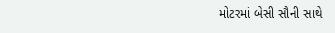મોટરમાં બેસી સૌની સાથે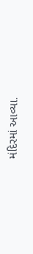મંદિરમાં આવ્યા.